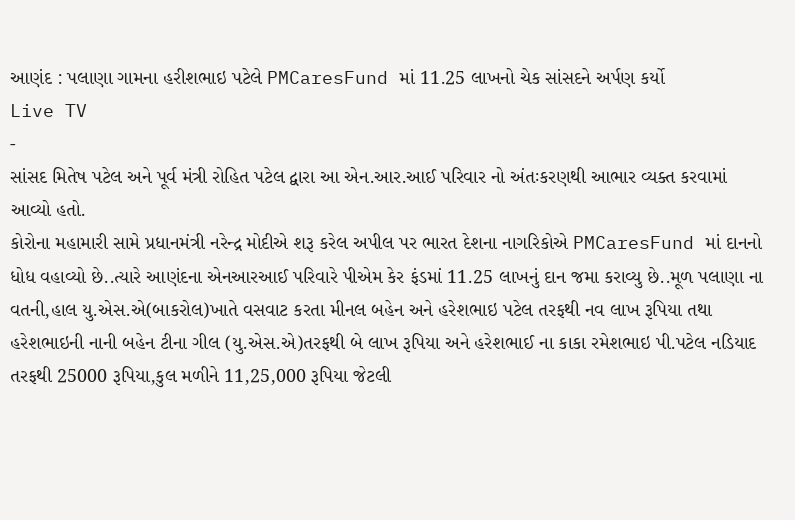આણંદ : પલાણા ગામના હરીશભાઇ પટેલે PMCaresFund માં 11.25 લાખનો ચેક સાંસદને અર્પણ કર્યો
Live TV
-
સાંસદ મિતેષ પટેલ અને પૂર્વ મંત્રી રોહિત પટેલ દ્વારા આ એન.આર.આઈ પરિવાર નો અંતઃકરણથી આભાર વ્યક્ત કરવામાં આવ્યો હતો.
કોરોના મહામારી સામે પ્રધાનમંત્રી નરેન્દ્ર મોદીએ શરૂ કરેલ અપીલ પર ભારત દેશના નાગરિકોએ PMCaresFund માં દાનનો ધોધ વહાવ્યો છે..ત્યારે આણંદના એનઆરઆઈ પરિવારે પીએમ કેર ફંડમાં 11.25 લાખનું દાન જમા કરાવ્યુ છે..મૂળ પલાણા ના વતની,હાલ યુ.એસ.એ(બાકરોલ)ખાતે વસવાટ કરતા મીનલ બહેન અને હરેશભાઇ પટેલ તરફથી નવ લાખ રૂપિયા તથા હરેશભાઇની નાની બહેન ટીના ગીલ (યુ.એસ.એ)તરફથી બે લાખ રૂપિયા અને હરેશભાઈ ના કાકા રમેશભાઇ પી.પટેલ નડિયાદ તરફથી 25000 રૂપિયા,કુલ મળીને 11,25,000 રૂપિયા જેટલી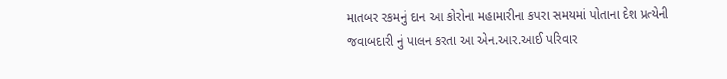માતબર રકમનું દાન આ કોરોના મહામારીના કપરા સમયમાં પોતાના દેશ પ્રત્યેની જવાબદારી નું પાલન કરતા આ એન.આર.આઈ પરિવાર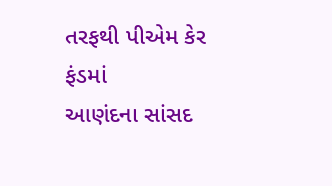તરફથી પીએમ કેર ફંડમાં
આણંદના સાંસદ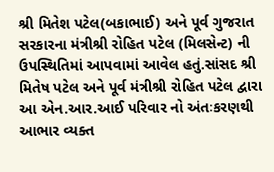શ્રી મિતેશ પટેલ(બકાભાઈ) અને પૂર્વ ગુજરાત સરકારના મંત્રીશ્રી રોહિત પટેલ (મિલસેન્ટ) ની ઉપસ્થિતિમાં આપવામાં આવેલ હતું.સાંસદ શ્રી મિતેષ પટેલ અને પૂર્વ મંત્રીશ્રી રોહિત પટેલ દ્વારા આ એન.આર.આઈ પરિવાર નો અંતઃકરણથી આભાર વ્યક્ત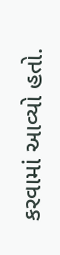કરવામાં આવ્યો હતો.